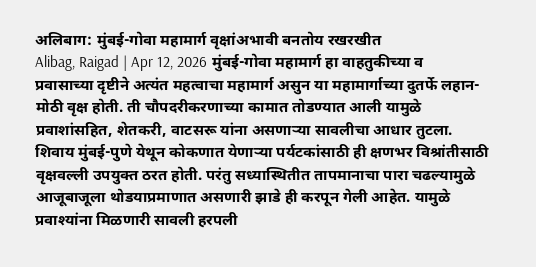अलिबाग: मुंबई-गोवा महामार्ग वृक्षांअभावी बनतोय रखरखीत
Alibag, Raigad | Apr 12, 2026 मुंबई-गोवा महामार्ग हा वाहतुकीच्या व प्रवासाच्या दृष्टीने अत्यंत महत्वाचा महामार्ग असुन या महामार्गाच्या दुतर्फे लहान-मोठी वृक्ष होती. ती चौपदरीकरणाच्या कामात तोडण्यात आली यामुळे प्रवाशांसहित, शेतकरी, वाटसरू यांना असणाऱ्या सावलीचा आधार तुटला. शिवाय मुंबई-पुणे येथून कोकणात येणाऱ्या पर्यटकांसाठी ही क्षणभर विश्रांतीसाठी वृक्षवल्ली उपयुक्त ठरत होती. परंतु सध्यास्थितीत तापमानाचा पारा चढल्यामुळे आजूबाजूला थोडयाप्रमाणात असणारी झाडे ही करपून गेली आहेत. यामुळे प्रवाश्यांना मिळणारी सावली हरपली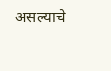असल्याचे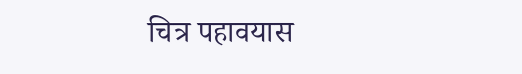चित्र पहावयास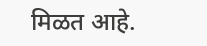मिळत आहे.